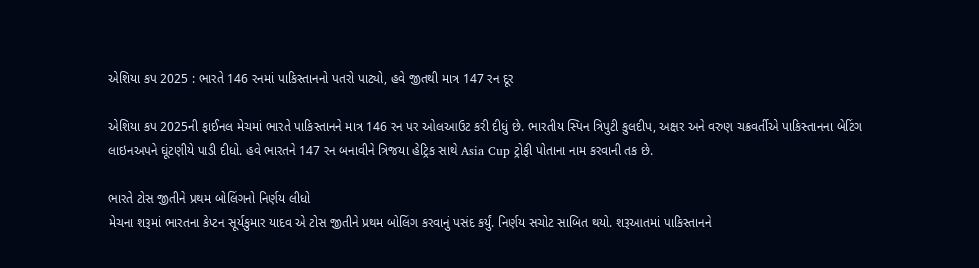એશિયા કપ 2025 : ભારતે 146 રનમાં પાકિસ્તાનનો પતરો પાટ્યો, હવે જીતથી માત્ર 147 રન દૂર

એશિયા કપ 2025ની ફાઈનલ મેચમાં ભારતે પાકિસ્તાનને માત્ર 146 રન પર ઓલઆઉટ કરી દીધું છે. ભારતીય સ્પિન ત્રિપુટી કુલદીપ, અક્ષર અને વરુણ ચક્રવર્તીએ પાકિસ્તાનના બેટિંગ લાઇનઅપને ઘૂંટણીયે પાડી દીધો. હવે ભારતને 147 રન બનાવીને ત્રિજયા હેટ્રિક સાથે Asia Cup ટ્રોફી પોતાના નામ કરવાની તક છે.

ભારતે ટોસ જીતીને પ્રથમ બોલિંગનો નિર્ણય લીધો
મેચના શરૂમાં ભારતના કેપ્ટન સૂર્યકુમાર યાદવ એ ટોસ જીતીને પ્રથમ બોલિંગ કરવાનું પસંદ કર્યું. નિર્ણય સચોટ સાબિત થયો. શરૂઆતમાં પાકિસ્તાનને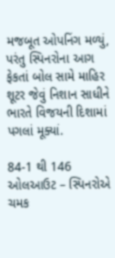મજબૂત ઓપનિંગ મળ્યું, પરંતુ સ્પિનરોના આગ ફેકતાં બોલ સામે માહિર શૂટર જેવું નિશાન સાધીને ભારતે વિજયની દિશામાં પગલાં મૂક્યાં.

84-1 થી 146 ઓલઆઉટ – સ્પિનરોએ ચમક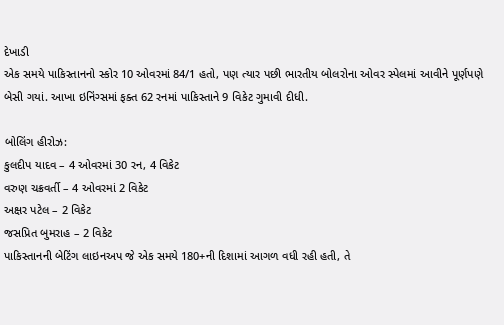દેખાડી
એક સમયે પાકિસ્તાનનો સ્કોર 10 ઓવરમાં 84/1 હતો, પણ ત્યાર પછી ભારતીય બોલરોના ઓવર સ્પેલમાં આવીને પૂર્ણપણે બેસી ગયાં. આખા ઇનિંગ્સમાં ફક્ત 62 રનમાં પાકિસ્તાને 9 વિકેટ ગુમાવી દીધી.

બોલિંગ હીરોઝ:
કુલદીપ યાદવ – 4 ઓવરમાં 30 રન, 4 વિકેટ
વરુણ ચક્રવર્તી – 4 ઓવરમાં 2 વિકેટ
અક્ષર પટેલ – 2 વિકેટ
જસપ્રિત બુમરાહ – 2 વિકેટ
પાકિસ્તાનની બેટિંગ લાઇનઅપ જે એક સમયે 180+ની દિશામાં આગળ વધી રહી હતી, તે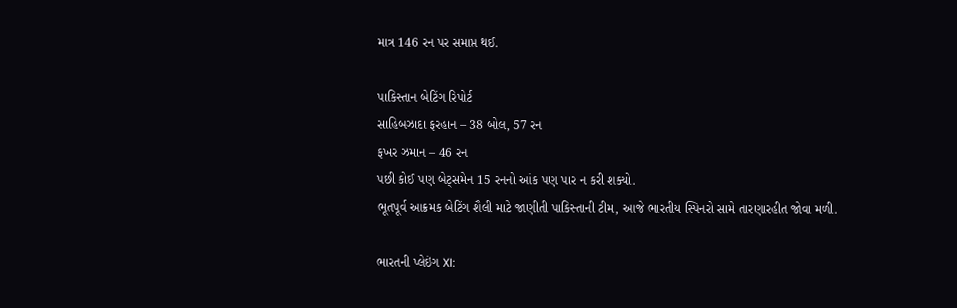માત્ર 146 રન પર સમાપ્ત થઈ.

પાકિસ્તાન બેટિંગ રિપોર્ટ
સાહિબઝાદા ફરહાન – 38 બોલ, 57 રન
ફખર ઝમાન – 46 રન
પછી કોઈ પણ બેટ્સમેન 15 રનનો આંક પણ પાર ન કરી શક્યો.
ભૂતપૂર્વ આક્રમક બેટિંગ શૈલી માટે જાણીતી પાકિસ્તાની ટીમ, આજે ભારતીય સ્પિનરો સામે તારણારહીત જોવા મળી.

ભારતની પ્લેઇંગ XI: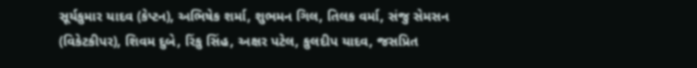સૂર્યકુમાર યાદવ (કેપ્ટન), અભિષેક શર્મા, શુભમન ગિલ, તિલક વર્મા, સંજુ સેમસન (વિકેટકીપર), શિવમ દુબે, રિંકુ સિંહ, અક્ષર પટેલ, કુલદીપ યાદવ, જસપ્રિત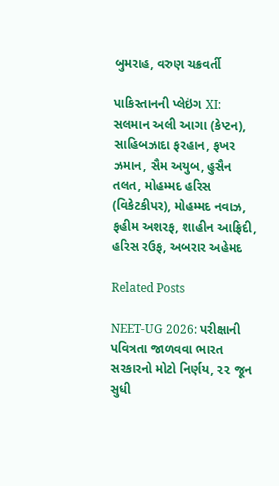બુમરાહ, વરુણ ચક્રવર્તી

પાકિસ્તાનની પ્લેઇંગ XI:
સલમાન અલી આગા (કેપ્ટન), સાહિબઝાદા ફરહાન, ફખર ઝમાન, સૈમ અયુબ, હુસૈન તલત, મોહમ્મદ હરિસ (વિકેટકીપર), મોહમ્મદ નવાઝ, ફહીમ અશરફ, શાહીન આફ્રિદી, હરિસ રઉફ, અબરાર અહેમદ

Related Posts

NEET-UG 2026: પરીક્ષાની પવિત્રતા જાળવવા ભારત સરકારનો મોટો નિર્ણય, ૨૨ જૂન સુધી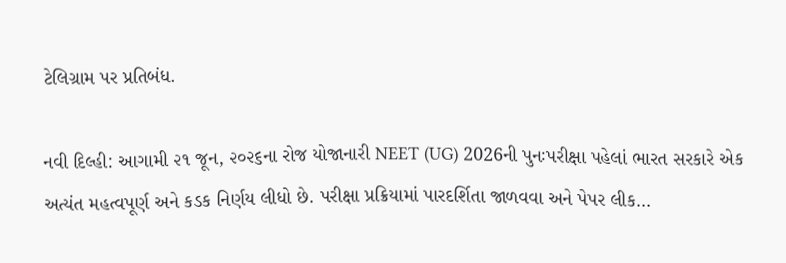ટેલિગ્રામ પર પ્રતિબંધ.

નવી દિલ્હી: આગામી ૨૧ જૂન, ૨૦૨૬ના રોજ યોજાનારી NEET (UG) 2026ની પુનઃપરીક્ષા પહેલાં ભારત સરકારે એક અત્યંત મહત્વપૂર્ણ અને કડક નિર્ણય લીધો છે. પરીક્ષા પ્રક્રિયામાં પારદર્શિતા જાળવવા અને પેપર લીક…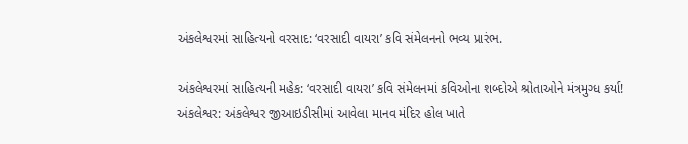અંકલેશ્વરમાં સાહિત્યનો વરસાદ: ‘વરસાદી વાયરા’ કવિ સંમેલનનો ભવ્ય પ્રારંભ.

અંકલેશ્વરમાં સાહિત્યની મહેક: ‘વરસાદી વાયરા’ કવિ સંમેલનમાં કવિઓના શબ્દોએ શ્રોતાઓને મંત્રમુગ્ધ કર્યા! અંકલેશ્વર: અંકલેશ્વર જીઆઇડીસીમાં આવેલા માનવ મંદિર હોલ ખાતે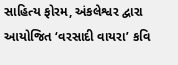સાહિત્ય ફોરમ, અંકલેશ્વર દ્વારા આયોજિત ‘વરસાદી વાયરા’ કવિ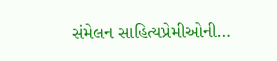સંમેલન સાહિત્યપ્રેમીઓની…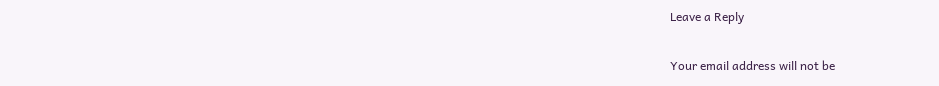Leave a Reply

Your email address will not be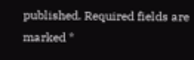published. Required fields are marked *